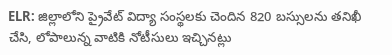ELR: జిల్లాలోని ప్రైవేట్ విద్యా సంస్థలకు చెందిన 820 బస్సులను తనిఖీ చేసి, లోపాలున్న వాటికి నోటీసులు ఇచ్చినట్లు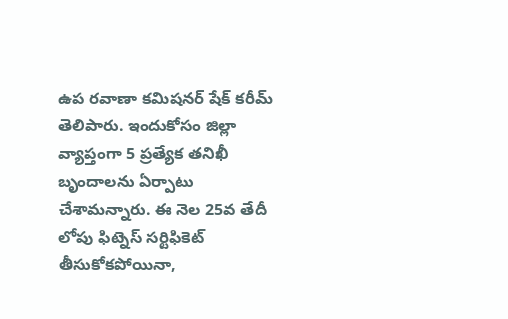ఉప రవాణా కమిషనర్ షేక్ కరీమ్ తెలిపారు. ఇందుకోసం జిల్లా వ్యాప్తంగా 5 ప్రత్యేక తనిఖీ బృందాలను ఏర్పాటు చేశామన్నారు. ఈ నెల 25వ తేదీ లోపు ఫిట్నెస్ సర్టిఫికెట్ తీసుకోకపోయినా,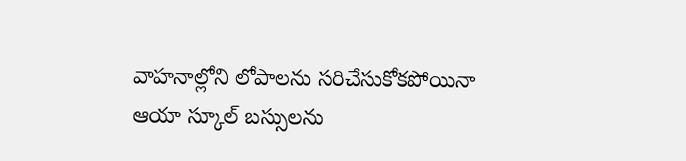వాహనాల్లోని లోపాలను సరిచేసుకోకపోయినా ఆయా స్కూల్ బస్సులను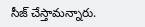సీజ్ చేస్తామన్నారు.